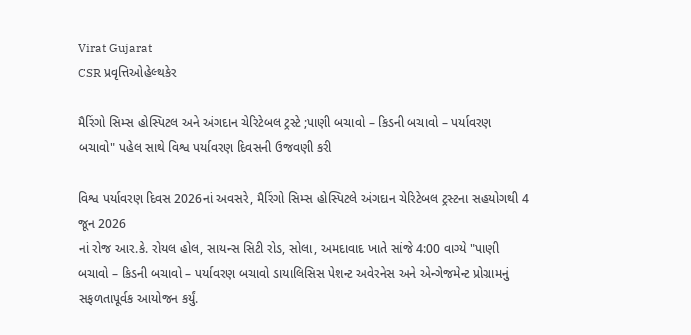Virat Gujarat
CSR પ્રવૃત્તિઓહેલ્થકેર

મૈરિંગો સિમ્સ હોસ્પિટલ અને અંગદાન ચેરિટેબલ ટ્રસ્ટે ;પાણી બચાવો – કિડની બચાવો – પર્યાવરણ બચાવો" પહેલ સાથે વિશ્વ પર્યાવરણ દિવસની ઉજવણી કરી

વિશ્વ પર્યાવરણ દિવસ 2026નાં અવસરે, મૈરિંગો સિમ્સ હોસ્પિટલે અંગદાન ચેરિટેબલ ટ્રસ્ટના સહયોગથી 4 જૂન 2026
નાં રોજ આર.કે. રોયલ હોલ, સાયન્સ સિટી રોડ, સોલા, અમદાવાદ ખાતે સાંજે 4:00 વાગ્યે "પાણી બચાવો – કિડની બચાવો – પર્યાવરણ બચાવો ડાયાલિસિસ પેશન્ટ અવેરનેસ અને એન્ગેજમેન્ટ પ્રોગ્રામનું સફળતાપૂર્વક આયોજન કર્યું.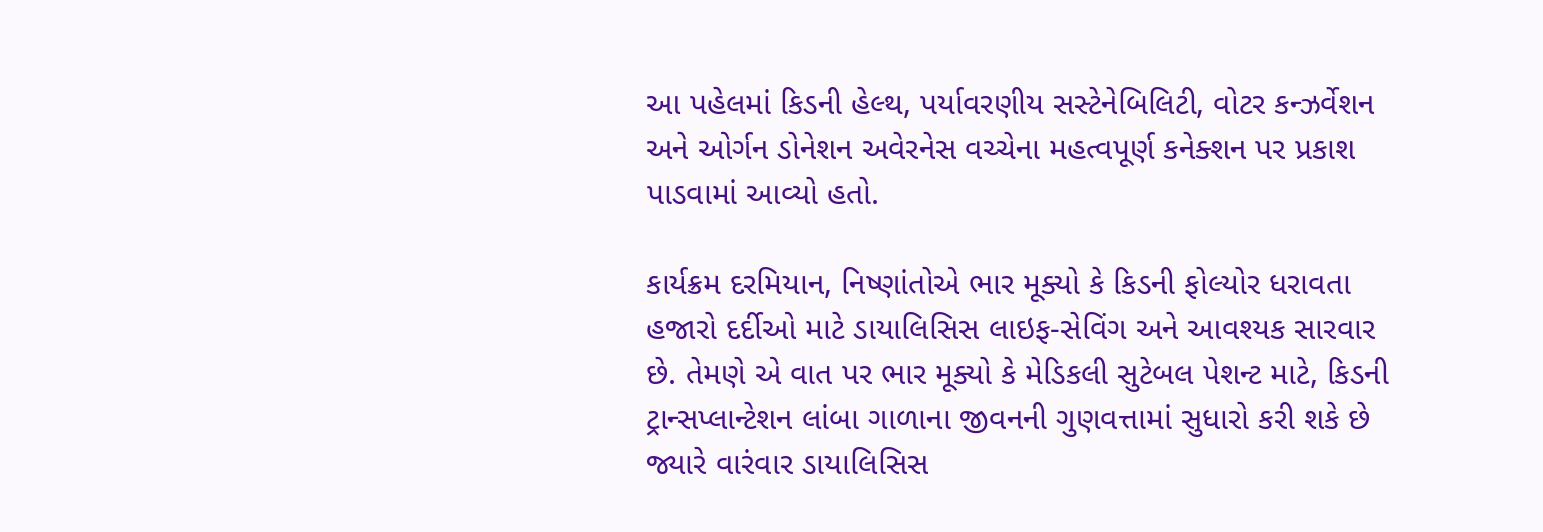આ પહેલમાં કિડની હેલ્થ, પર્યાવરણીય સસ્ટેનેબિલિટી, વોટર કન્ઝર્વેશન અને ઓર્ગન ડોનેશન અવેરનેસ વચ્ચેના મહત્વપૂર્ણ કનેક્શન પર પ્રકાશ પાડવામાં આવ્યો હતો.

કાર્યક્રમ દરમિયાન, નિષ્ણાંતોએ ભાર મૂક્યો કે કિડની ફોલ્યોર ધરાવતા હજારો દર્દીઓ માટે ડાયાલિસિસ લાઇફ-સેવિંગ અને આવશ્યક સારવાર છે. તેમણે એ વાત પર ભાર મૂક્યો કે મેડિકલી સુટેબલ પેશન્ટ માટે, કિડની ટ્રાન્સપ્લાન્ટેશન લાંબા ગાળાના જીવનની ગુણવત્તામાં સુધારો કરી શકે છે જ્યારે વારંવાર ડાયાલિસિસ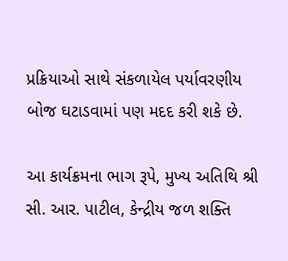પ્રક્રિયાઓ સાથે સંકળાયેલ પર્યાવરણીય બોજ ઘટાડવામાં પણ મદદ કરી શકે છે.

આ કાર્યક્રમના ભાગ રૂપે, મુખ્ય અતિથિ શ્રી સી. આર. પાટીલ, કેન્દ્રીય જળ શક્તિ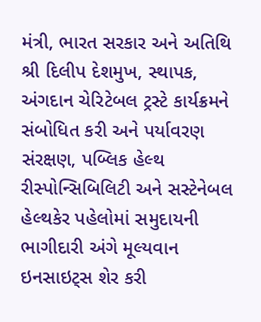મંત્રી, ભારત સરકાર અને અતિથિ શ્રી દિલીપ દેશમુખ, સ્થાપક, અંગદાન ચેરિટેબલ ટ્રસ્ટે કાર્યક્રમને સંબોધિત કરી અને પર્યાવરણ સંરક્ષણ, પબ્લિક હેલ્થ રીસ્પોન્સિબિલિટી અને સસ્ટેનેબલ હેલ્થકેર પહેલોમાં સમુદાયની ભાગીદારી અંગે મૂલ્યવાન ઇનસાઇટ્સ શેર કરી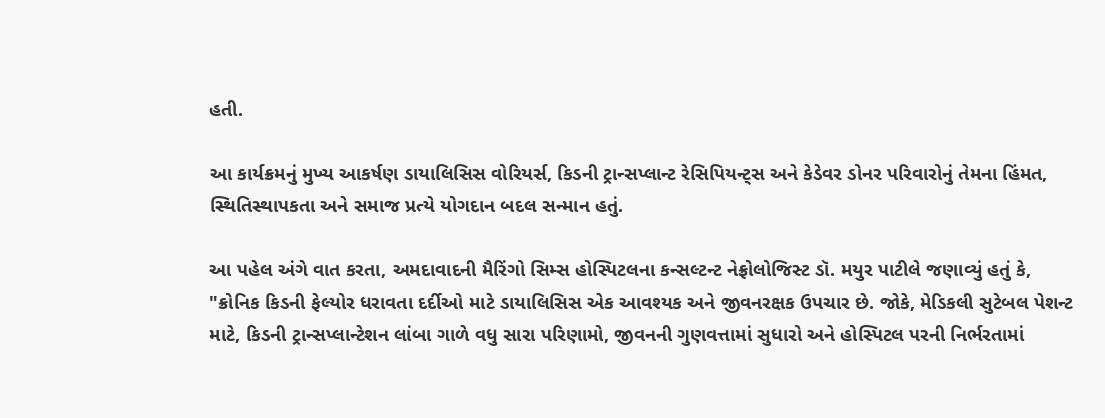હતી.

આ કાર્યક્રમનું મુખ્ય આકર્ષણ ડાયાલિસિસ વોરિયર્સ, કિડની ટ્રાન્સપ્લાન્ટ રેસિપિયન્ટ્સ અને કેડેવર ડોનર પરિવારોનું તેમના હિંમત, સ્થિતિસ્થાપકતા અને સમાજ પ્રત્યે યોગદાન બદલ સન્માન હતું.

આ પહેલ અંગે વાત કરતા, અમદાવાદની મૈરિંગો સિમ્સ હોસ્પિટલના કન્સલ્ટન્ટ નેફ્રોલોજિસ્ટ ડૉ. મયુર પાટીલે જણાવ્યું હતું કે, "ક્રોનિક કિડની ફેલ્યોર ધરાવતા દર્દીઓ માટે ડાયાલિસિસ એક આવશ્યક અને જીવનરક્ષક ઉપચાર છે. જોકે, મેડિકલી સુટેબલ પેશન્ટ માટે, કિડની ટ્રાન્સપ્લાન્ટેશન લાંબા ગાળે વધુ સારા પરિણામો, જીવનની ગુણવત્તામાં સુધારો અને હોસ્પિટલ પરની નિર્ભરતામાં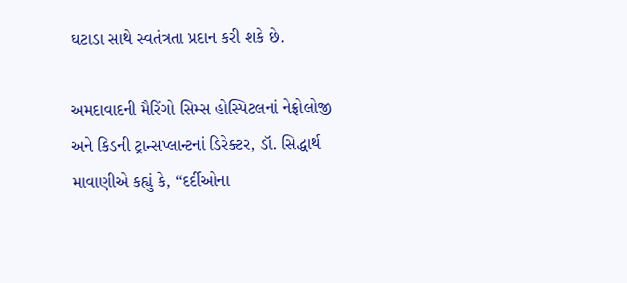ઘટાડા સાથે સ્વતંત્રતા પ્રદાન કરી શકે છે.

અમદાવાદની મૈરિંગો સિમ્સ હોસ્પિટલનાં નેફ્રોલોજી અને કિડની ટ્રાન્સપ્લાન્ટનાં ડિરેક્ટર, ડૉ. સિદ્ધાર્થ માવાણીએ કહ્યું કે, “દર્દીઓના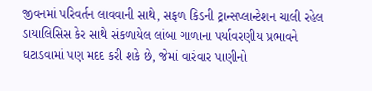જીવનમાં પરિવર્તન લાવવાની સાથે, સફળ કિડની ટ્રાન્સપ્લાન્ટેશન ચાલી રહેલ ડાયાલિસિસ કેર સાથે સંકળાયેલ લાંબા ગાળાના પર્યાવરણીય પ્રભાવને ઘટાડવામાં પણ મદદ કરી શકે છે, જેમાં વારંવાર પાણીનો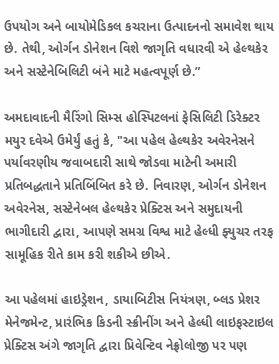ઉપયોગ અને બાયોમેડિકલ કચરાના ઉત્પાદનનો સમાવેશ થાય છે. તેથી, ઓર્ગન ડોનેશન વિશે જાગૃતિ વધારવી એ હેલ્થકેર અને સસ્ટેનેબિલિટી બંને માટે મહત્વપૂર્ણ છે.”

અમદાવાદની મૈરિંગો સિમ્સ હોસ્પિટલનાં ફેસિલિટી ડિરેક્ટર મયુર દવેએ ઉમેર્યું હતું કે, "આ પહેલ હેલ્થકેર અવેરનેસને પર્યાવરણીય જવાબદારી સાથે જોડવા માટેની અમારી પ્રતિબદ્ધતાને પ્રતિબિંબિત કરે છે. નિવારણ, ઓર્ગન ડોનેશન અવેરનેસ, સસ્ટેનેબલ હેલ્થકેર પ્રેક્ટિસ અને સમુદાયની ભાગીદારી દ્વારા, આપણે સમગ્ર વિશ્વ માટે હેલ્ધી ફ્યુચર તરફ સામૂહિક રીતે કામ કરી શકીએ છીએ.

આ પહેલમાં હાઇડ્રેશન, ડાયાબિટીસ નિયંત્રણ, બ્લડ પ્રેશર મેનેજમેન્ટ, પ્રારંભિક કિડની સ્ક્રીનીંગ અને હેલ્ધી લાઇફસ્ટાઇલ પ્રેક્ટિસ અંગે જાગૃતિ દ્વારા પ્રિવેન્ટિવ નેફ્રોલોજી પર પણ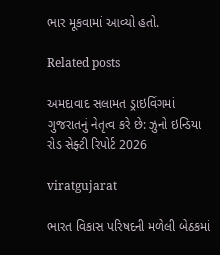ભાર મૂકવામાં આવ્યો હતો.

Related posts

અમદાવાદ સલામત ડ્રાઇવિંગમાં ગુજરાતનું નેતૃત્વ કરે છે: ઝુનો ઇન્ડિયા રોડ સેફ્ટી રિપોર્ટ 2026

viratgujarat

ભારત વિકાસ પરિષદની મળેલી બેઠકમાં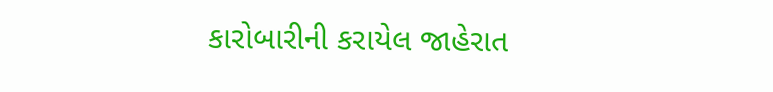કારોબારીની કરાયેલ જાહેરાત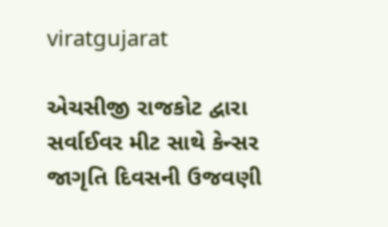viratgujarat

એચસીજી રાજકોટ દ્વારા સર્વાઈવર મીટ સાથે કેન્સર જાગૃતિ દિવસની ઉજવણી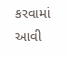કરવામાં આવી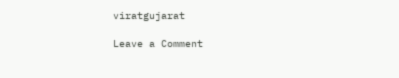viratgujarat

Leave a Comment